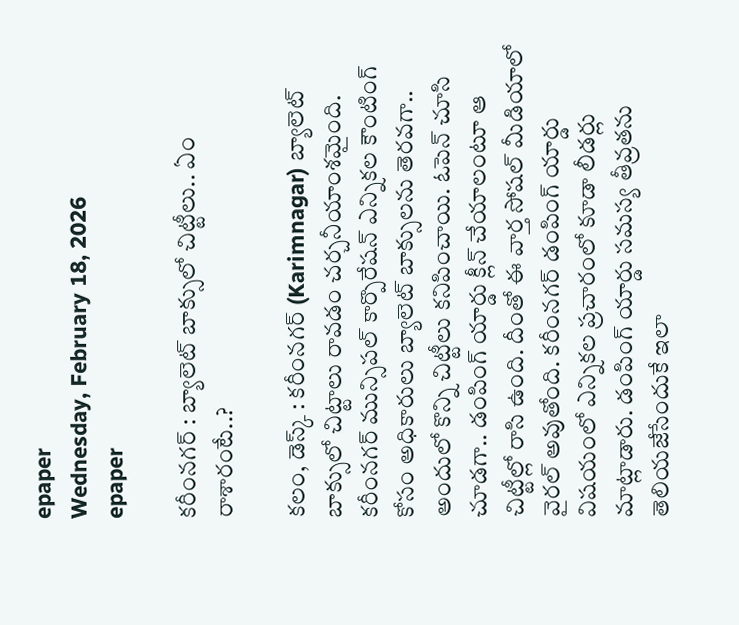epaper
Wednesday, February 18, 2026
epaper

కరీంనగర్ : బ్యాలెట్ బాక్సులో చిట్టీలు.. ఏం రాశారంటే..?

కలం, డెస్క్ : కరీంనగర్ (Karimnagar) బ్యాలెట్ బాక్సులో చిట్టాలు రావడం చర్చనీయాంశమైంది. కరీంనగర్ మున్సిపల్ కార్పొరేషన్ ఎన్నికల కౌంటింగ్ కోసం అధికారులు బ్యాలెట్ బాక్సులను తెరవగా.. అందులో కొన్ని చిట్టీలు కనిపించాయి. ఓపెన్ చూసి చూడగా.. డంపింగ్ యార్డు క్లీన్ చేయాలంటూ ఆ చిట్టీల్లో రాసి ఉంది. దీంతో ఈ వార్త సోషల్ మీడియాలో వైరల్ అవుతోంది. కరీంనగర్ డంపింగ్ యార్డు విషయంలో ఎన్నికల ప్రచారంలో కూడా లీడర్లు మాట్లాడారు. డంపింగ్ యార్డు సమస్య తీవ్రతను తెలియజేసేందుకే ఇలా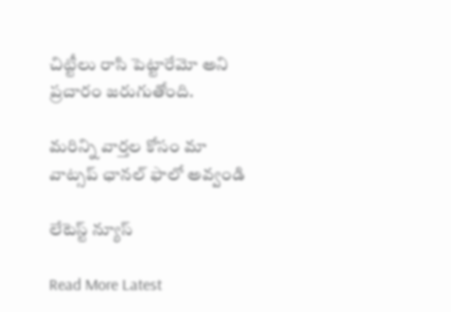చిట్టీలు రాసి పెట్టారేమో అని ప్రచారం జరుగుతోంది.

మ‌రిన్ని వార్త‌ల కోసం మా వాట్స‌ప్ ఛాన‌ల్ ఫాలో అవ్వండి

లేటెస్ట్ న్యూస్‌

Read More Latest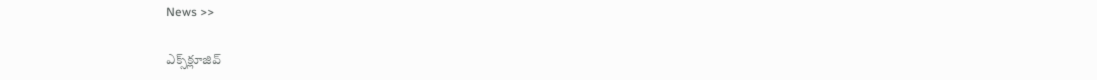News >>

ఎక్స్‌క్లూజివ్‌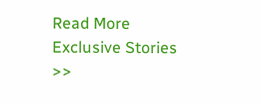Read More Exclusive Stories >>